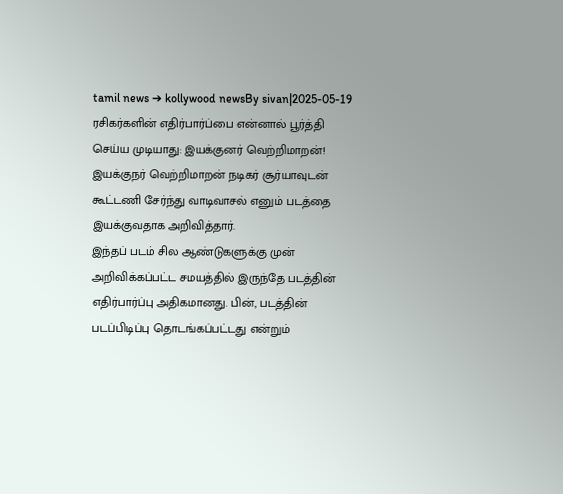tamil news ➔ kollywood newsBy sivan|2025-05-19
ரசிகர்களின் எதிர்பார்ப்பை என்னால் பூர்த்தி செய்ய முடியாது: இயக்குனர் வெற்றிமாறன்!
இயக்குநர் வெற்றிமாறன் நடிகர் சூர்யாவுடன் கூட்டணி சேர்ந்து வாடிவாசல் எனும் படத்தை இயக்குவதாக அறிவித்தார்.
இந்தப் படம் சில ஆண்டுகளுக்கு முன் அறிவிக்கப்பட்ட சமயத்தில் இருந்தே படத்தின் எதிர்பார்ப்பு அதிகமானது. பின், படத்தின் படப்பிடிப்பு தொடங்கப்பட்டது என்றும்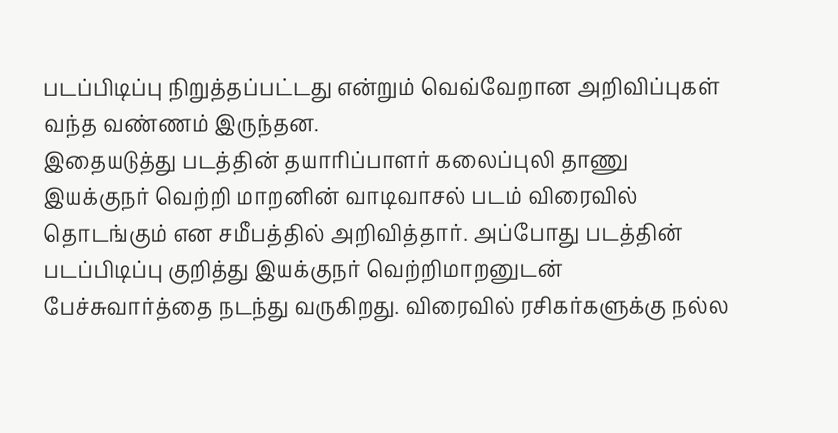படப்பிடிப்பு நிறுத்தப்பட்டது என்றும் வெவ்வேறான அறிவிப்புகள் வந்த வண்ணம் இருந்தன.
இதையடுத்து படத்தின் தயாரிப்பாளர் கலைப்புலி தாணு இயக்குநர் வெற்றி மாறனின் வாடிவாசல் படம் விரைவில் தொடங்கும் என சமீபத்தில் அறிவித்தார். அப்போது படத்தின் படப்பிடிப்பு குறித்து இயக்குநர் வெற்றிமாறனுடன் பேச்சுவார்த்தை நடந்து வருகிறது. விரைவில் ரசிகர்களுக்கு நல்ல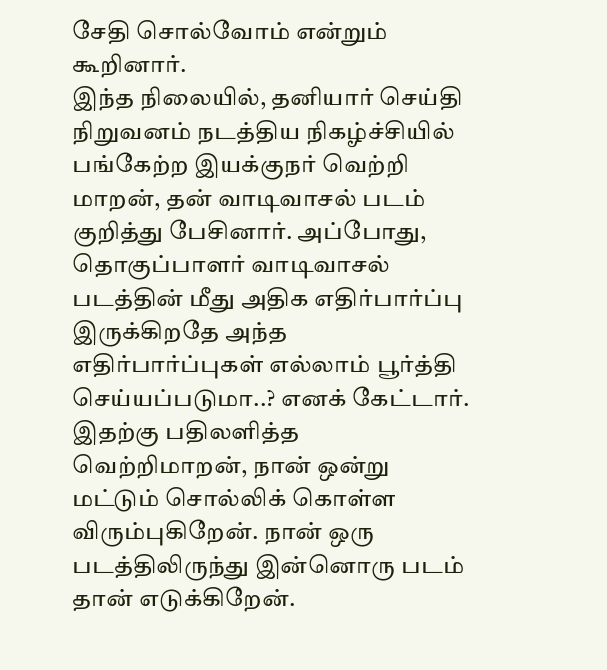சேதி சொல்வோம் என்றும் கூறினார்.
இந்த நிலையில், தனியார் செய்தி நிறுவனம் நடத்திய நிகழ்ச்சியில் பங்கேற்ற இயக்குநர் வெற்றி மாறன், தன் வாடிவாசல் படம் குறித்து பேசினார். அப்போது, தொகுப்பாளர் வாடிவாசல் படத்தின் மீது அதிக எதிர்பார்ப்பு இருக்கிறதே அந்த எதிர்பார்ப்புகள் எல்லாம் பூர்த்தி செய்யப்படுமா..? எனக் கேட்டார்.
இதற்கு பதிலளித்த வெற்றிமாறன், நான் ஒன்று மட்டும் சொல்லிக் கொள்ள விரும்புகிறேன். நான் ஒரு படத்திலிருந்து இன்னொரு படம் தான் எடுக்கிறேன்.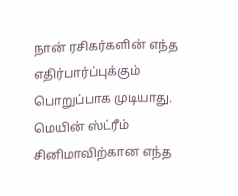நான் ரசிகர்களின் எந்த எதிர்பார்ப்புக்கும் பொறுப்பாக முடியாது. மெயின் ஸ்ட்ரீம் சினிமாவிற்கான எந்த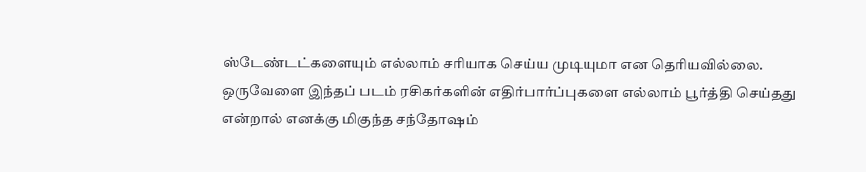ஸ்டேண்டட்களையும் எல்லாம் சரியாக செய்ய முடியுமா என தெரியவில்லை.
ஒருவேளை இந்தப் படம் ரசிகர்களின் எதிர்பார்ப்புகளை எல்லாம் பூர்த்தி செய்தது என்றால் எனக்கு மிகுந்த சந்தோஷம்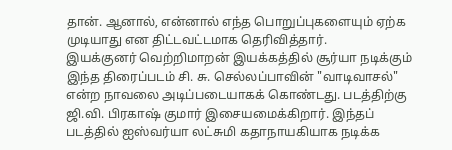தான். ஆனால், என்னால் எந்த பொறுப்புகளையும் ஏற்க முடியாது என திட்டவட்டமாக தெரிவித்தார்.
இயக்குனர் வெற்றிமாறன் இயக்கத்தில் சூர்யா நடிக்கும் இந்த திரைப்படம் சி. சு. செல்லப்பாவின் "வாடிவாசல்" என்ற நாவலை அடிப்படையாகக் கொண்டது. படத்திற்கு ஜி.வி. பிரகாஷ் குமார் இசையமைக்கிறார். இந்தப் படத்தில் ஐஸ்வர்யா லட்சுமி கதாநாயகியாக நடிக்க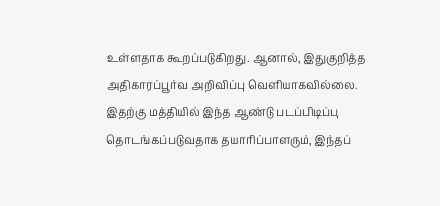உள்ளதாக கூறப்படுகிறது. ஆனால், இதுகுறித்த அதிகாரப்பூர்வ அறிவிப்பு வெளியாகவில்லை.
இதற்கு மத்தியில் இந்த ஆண்டு படப்பிடிப்பு தொடங்கப்படுவதாக தயாரிப்பாளரும், இந்தப்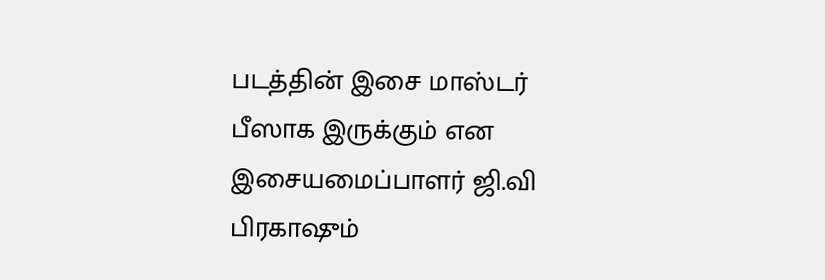படத்தின் இசை மாஸ்டர் பீஸாக இருக்கும் என இசையமைப்பாளர் ஜி.வி பிரகாஷும்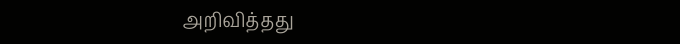அறிவித்தது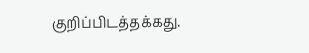குறிப்பிடத்தக்கது.